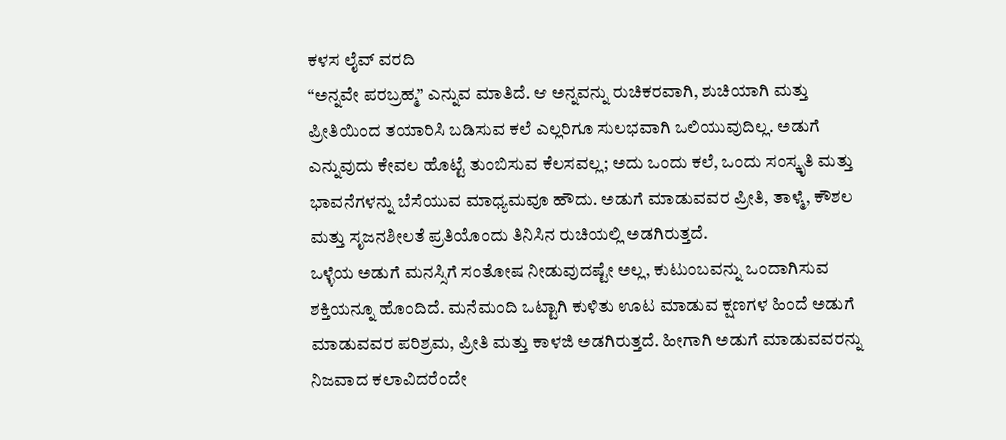ಕಳಸ ಲೈವ್ ವರದಿ
“ಅನ್ನವೇ ಪರಬ್ರಹ್ಮ” ಎನ್ನುವ ಮಾತಿದೆ. ಆ ಅನ್ನವನ್ನು ರುಚಿಕರವಾಗಿ, ಶುಚಿಯಾಗಿ ಮತ್ತು ಪ್ರೀತಿಯಿಂದ ತಯಾರಿಸಿ ಬಡಿಸುವ ಕಲೆ ಎಲ್ಲರಿಗೂ ಸುಲಭವಾಗಿ ಒಲಿಯುವುದಿಲ್ಲ. ಅಡುಗೆ ಎನ್ನುವುದು ಕೇವಲ ಹೊಟ್ಟೆ ತುಂಬಿಸುವ ಕೆಲಸವಲ್ಲ; ಅದು ಒಂದು ಕಲೆ, ಒಂದು ಸಂಸ್ಕೃತಿ ಮತ್ತು ಭಾವನೆಗಳನ್ನು ಬೆಸೆಯುವ ಮಾಧ್ಯಮವೂ ಹೌದು. ಅಡುಗೆ ಮಾಡುವವರ ಪ್ರೀತಿ, ತಾಳ್ಮೆ, ಕೌಶಲ ಮತ್ತು ಸೃಜನಶೀಲತೆ ಪ್ರತಿಯೊಂದು ತಿನಿಸಿನ ರುಚಿಯಲ್ಲಿ ಅಡಗಿರುತ್ತದೆ.
ಒಳ್ಳೆಯ ಅಡುಗೆ ಮನಸ್ಸಿಗೆ ಸಂತೋಷ ನೀಡುವುದಷ್ಟೇ ಅಲ್ಲ, ಕುಟುಂಬವನ್ನು ಒಂದಾಗಿಸುವ ಶಕ್ತಿಯನ್ನೂ ಹೊಂದಿದೆ. ಮನೆಮಂದಿ ಒಟ್ಟಾಗಿ ಕುಳಿತು ಊಟ ಮಾಡುವ ಕ್ಷಣಗಳ ಹಿಂದೆ ಅಡುಗೆ ಮಾಡುವವರ ಪರಿಶ್ರಮ, ಪ್ರೀತಿ ಮತ್ತು ಕಾಳಜಿ ಅಡಗಿರುತ್ತದೆ. ಹೀಗಾಗಿ ಅಡುಗೆ ಮಾಡುವವರನ್ನು ನಿಜವಾದ ಕಲಾವಿದರೆಂದೇ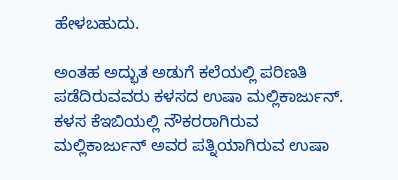ಹೇಳಬಹುದು.

ಅಂತಹ ಅದ್ಭುತ ಅಡುಗೆ ಕಲೆಯಲ್ಲಿ ಪರಿಣತಿ ಪಡೆದಿರುವವರು ಕಳಸದ ಉಷಾ ಮಲ್ಲಿಕಾರ್ಜುನ್. ಕಳಸ ಕೆಇಬಿಯಲ್ಲಿ ನೌಕರರಾಗಿರುವ ಮಲ್ಲಿಕಾರ್ಜುನ್ ಅವರ ಪತ್ನಿಯಾಗಿರುವ ಉಷಾ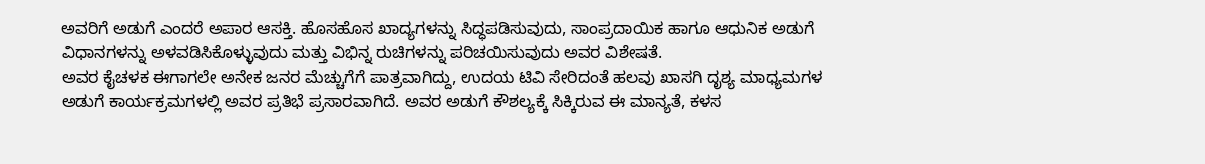ಅವರಿಗೆ ಅಡುಗೆ ಎಂದರೆ ಅಪಾರ ಆಸಕ್ತಿ. ಹೊಸಹೊಸ ಖಾದ್ಯಗಳನ್ನು ಸಿದ್ಧಪಡಿಸುವುದು, ಸಾಂಪ್ರದಾಯಿಕ ಹಾಗೂ ಆಧುನಿಕ ಅಡುಗೆ ವಿಧಾನಗಳನ್ನು ಅಳವಡಿಸಿಕೊಳ್ಳುವುದು ಮತ್ತು ವಿಭಿನ್ನ ರುಚಿಗಳನ್ನು ಪರಿಚಯಿಸುವುದು ಅವರ ವಿಶೇಷತೆ.
ಅವರ ಕೈಚಳಕ ಈಗಾಗಲೇ ಅನೇಕ ಜನರ ಮೆಚ್ಚುಗೆಗೆ ಪಾತ್ರವಾಗಿದ್ದು, ಉದಯ ಟಿವಿ ಸೇರಿದಂತೆ ಹಲವು ಖಾಸಗಿ ದೃಶ್ಯ ಮಾಧ್ಯಮಗಳ ಅಡುಗೆ ಕಾರ್ಯಕ್ರಮಗಳಲ್ಲಿ ಅವರ ಪ್ರತಿಭೆ ಪ್ರಸಾರವಾಗಿದೆ. ಅವರ ಅಡುಗೆ ಕೌಶಲ್ಯಕ್ಕೆ ಸಿಕ್ಕಿರುವ ಈ ಮಾನ್ಯತೆ, ಕಳಸ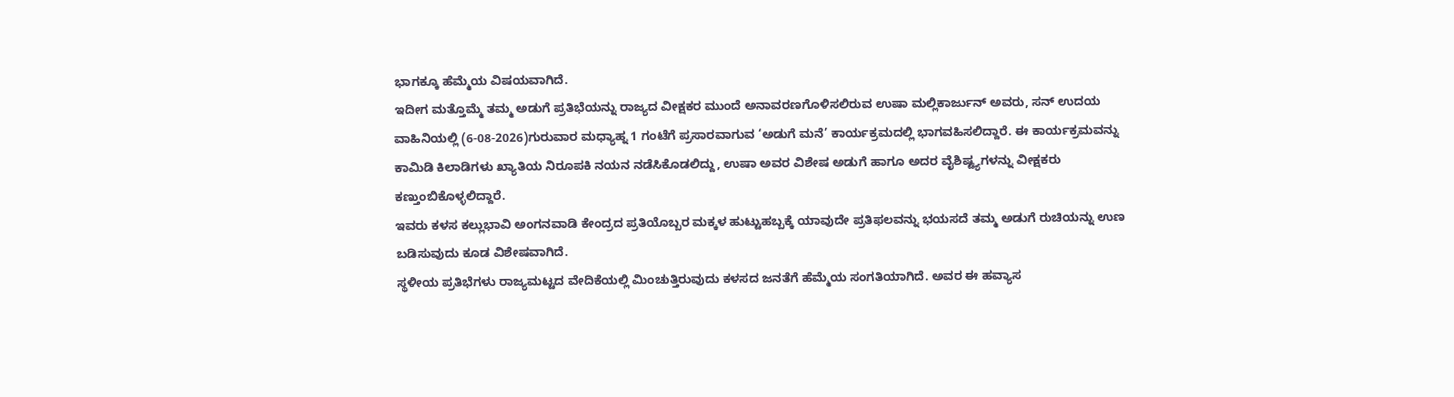ಭಾಗಕ್ಕೂ ಹೆಮ್ಮೆಯ ವಿಷಯವಾಗಿದೆ.
ಇದೀಗ ಮತ್ತೊಮ್ಮೆ ತಮ್ಮ ಅಡುಗೆ ಪ್ರತಿಭೆಯನ್ನು ರಾಜ್ಯದ ವೀಕ್ಷಕರ ಮುಂದೆ ಅನಾವರಣಗೊಳಿಸಲಿರುವ ಉಷಾ ಮಲ್ಲಿಕಾರ್ಜುನ್ ಅವರು, ಸನ್ ಉದಯ ವಾಹಿನಿಯಲ್ಲಿ (6-08-2026)ಗುರುವಾರ ಮಧ್ಯಾಹ್ನ 1 ಗಂಟೆಗೆ ಪ್ರಸಾರವಾಗುವ ‘ಅಡುಗೆ ಮನೆ’ ಕಾರ್ಯಕ್ರಮದಲ್ಲಿ ಭಾಗವಹಿಸಲಿದ್ದಾರೆ. ಈ ಕಾರ್ಯಕ್ರಮವನ್ನು ಕಾಮಿಡಿ ಕಿಲಾಡಿಗಳು ಖ್ಯಾತಿಯ ನಿರೂಪಕಿ ನಯನ ನಡೆಸಿಕೊಡಲಿದ್ದು, ಉಷಾ ಅವರ ವಿಶೇಷ ಅಡುಗೆ ಹಾಗೂ ಅದರ ವೈಶಿಷ್ಟ್ಯಗಳನ್ನು ವೀಕ್ಷಕರು ಕಣ್ತುಂಬಿಕೊಳ್ಳಲಿದ್ದಾರೆ.
ಇವರು ಕಳಸ ಕಲ್ಲುಭಾವಿ ಅಂಗನವಾಡಿ ಕೇಂದ್ರದ ಪ್ರತಿಯೊಬ್ಬರ ಮಕ್ಕಳ ಹುಟ್ಟುಹಬ್ಬಕ್ಕೆ ಯಾವುದೇ ಪ್ರತಿಫಲವನ್ನು ಭಯಸದೆ ತಮ್ಮ ಅಡುಗೆ ರುಚಿಯನ್ನು ಉಣ ಬಡಿಸುವುದು ಕೂಡ ವಿಶೇಷವಾಗಿದೆ.
ಸ್ಥಳೀಯ ಪ್ರತಿಭೆಗಳು ರಾಜ್ಯಮಟ್ಟದ ವೇದಿಕೆಯಲ್ಲಿ ಮಿಂಚುತ್ತಿರುವುದು ಕಳಸದ ಜನತೆಗೆ ಹೆಮ್ಮೆಯ ಸಂಗತಿಯಾಗಿದೆ. ಅವರ ಈ ಹವ್ಯಾಸ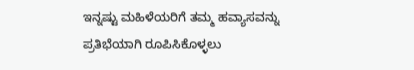ಇನ್ನಷ್ಟು ಮಹಿಳೆಯರಿಗೆ ತಮ್ಮ ಹವ್ಯಾಸವನ್ನು ಪ್ರತಿಭೆಯಾಗಿ ರೂಪಿಸಿಕೊಳ್ಳಲು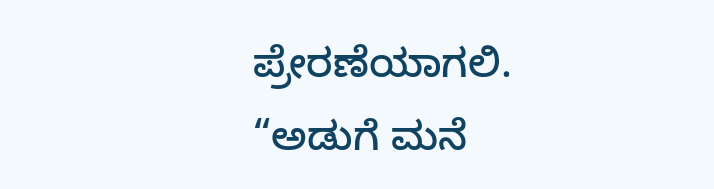ಪ್ರೇರಣೆಯಾಗಲಿ.
“ಅಡುಗೆ ಮನೆ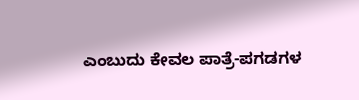ಎಂಬುದು ಕೇವಲ ಪಾತ್ರೆ-ಪಗಡಗಳ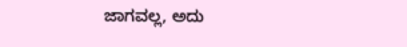ಜಾಗವಲ್ಲ, ಅದು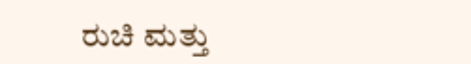ರುಚಿ ಮತ್ತು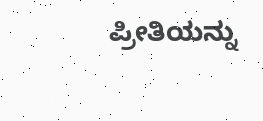ಪ್ರೀತಿಯನ್ನು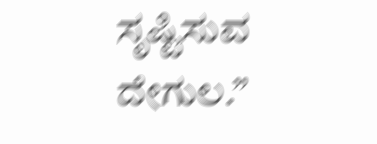ಸೃಷ್ಟಿಸುವ ದೇಗುಲ.”